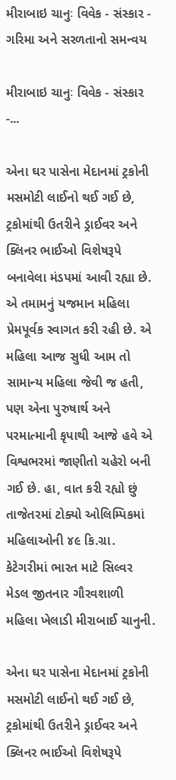મીરાબાઇ ચાનુઃ વિવેક - સંસ્કાર - ગરિમા અને સરળતાનો સમન્વય

મીરાબાઇ ચાનુઃ વિવેક - સંસ્કાર -...

એના ઘર પાસેના મેદાનમાં ટ્રકોની મસમોટી લાઈનો થઈ ગઈ છે, ટ્રકોમાંથી ઉતરીને ડ્રાઈવર અને ક્લિનર ભાઈઓ વિશેષરૂપે બનાવેલા મંડપમાં આવી રહ્યા છે. એ તમામનું યજમાન મહિલા પ્રેમપૂર્વક સ્વાગત કરી રહી છે. એ મહિલા આજ સુધી આમ તો સામાન્ય મહિલા જેવી જ હતી, પણ એના પુરુષાર્થ અને પરમાત્માની કૃપાથી આજે હવે એ વિશ્વભરમાં જાણીતો ચહેરો બની ગઈ છે. હા, વાત કરી રહ્યો છું તાજેતરમાં ટોક્યો ઓલિમ્પિકમાં મહિલાઓની ૪૯ કિ.ગ્રા. કેટેગરીમાં ભારત માટે સિલ્વર મેડલ જીતનાર ગૌરવશાળી મહિલા ખેલાડી મીરાબાઈ ચાનુની.

એના ઘર પાસેના મેદાનમાં ટ્રકોની મસમોટી લાઈનો થઈ ગઈ છે, ટ્રકોમાંથી ઉતરીને ડ્રાઈવર અને ક્લિનર ભાઈઓ વિશેષરૂપે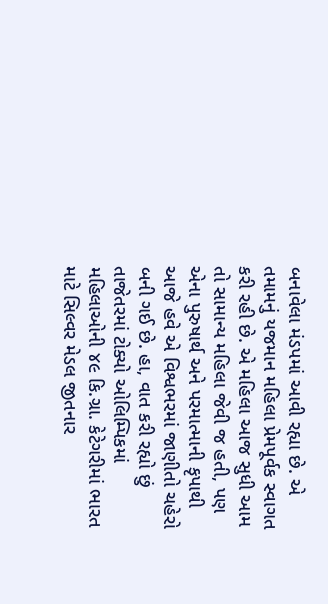બનાવેલા મંડપમાં આવી રહ્યા છે. એ તમામનું યજમાન મહિલા પ્રેમપૂર્વક સ્વાગત કરી રહી છે. એ મહિલા આજ સુધી આમ તો સામાન્ય મહિલા જેવી જ હતી, પણ એના પુરુષાર્થ અને પરમાત્માની કૃપાથી આજે હવે એ વિશ્વભરમાં જાણીતો ચહેરો બની ગઈ છે. હા, વાત કરી રહ્યો છું તાજેતરમાં ટોક્યો ઓલિમ્પિકમાં મહિલાઓની ૪૯ કિ.ગ્રા. કેટેગરીમાં ભારત માટે સિલ્વર મેડલ જીતનાર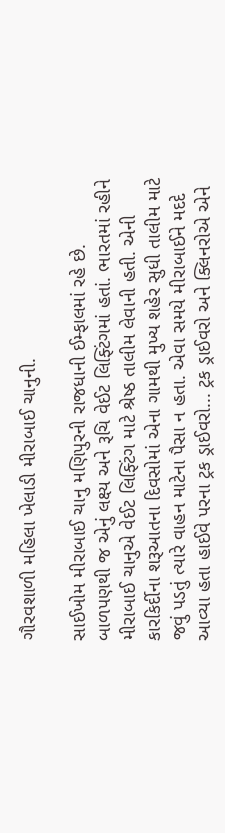ગૌરવશાળી મહિલા ખેલાડી મીરાબાઈ ચાનુની.

સાઈખોમ મીરાબાઈ ચાનુ મણિપુરની રાજધાની ઈમ્ફાલમાં રહે છે. બાળપણથી જ એનું લક્ષ્ય અને રૂચિ વેઈટ લિફ્ટિંગમાં હતાં. ભારતમાં રહીને મીરાબાઈ ચાનુએ વેઈટ લિફ્ટિંગ માટે શ્રેષ્ઠ તાલીમ લેવાની હતી. એની કારકિર્દીના શરૂઆતના દિવસોમાં એના ગામથી મુખ્ય શહેર સુધી તાલીમ માટે જવું પડતું ત્યારે વાહન માટેના પૈસા ન હતા. એવા સમયે મીરાબાઈને મદદે આવ્યા હતા હાઈવે પરના ટ્રક ડ્રાઈવરો... ટ્રક ડ્રાઈવરો અને ક્લિનરોએ એને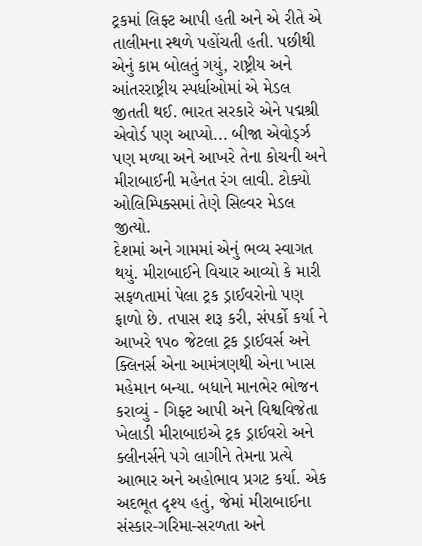ટ્રકમાં લિફ્ટ આપી હતી અને એ રીતે એ તાલીમના સ્થળે પહોંચતી હતી. પછીથી એનું કામ બોલતું ગયું, રાષ્ટ્રીય અને આંતરરાષ્ટ્રીય સ્પર્ધાઓમાં એ મેડલ જીતતી થઈ. ભારત સરકારે એને પદ્મશ્રી એવોર્ડ પણ આપ્યો... બીજા એવોર્ડ્ઝ પણ મળ્યા અને આખરે તેના કોચની અને મીરાબાઈની મહેનત રંગ લાવી. ટોક્યો ઓલિમ્પિક્સમાં તેણે સિલ્વર મેડલ જીત્યો.
દેશમાં અને ગામમાં એનું ભવ્ય સ્વાગત થયું. મીરાબાઈને વિચાર આવ્યો કે મારી સફળતામાં પેલા ટ્રક ડ્રાઈવરોનો પણ ફાળો છે. તપાસ શરૂ કરી, સંપર્કો કર્યા ને આખરે ૧૫૦ જેટલા ટ્રક ડ્રાઈવર્સ અને ક્લિનર્સ એના આમંત્રણથી એના ખાસ મહેમાન બન્યા. બધાને માનભેર ભોજન કરાવ્યું - ગિફ્ટ આપી અને વિશ્વવિજેતા ખેલાડી મીરાબાઇએ ટ્રક ડ્રાઈવરો અને ક્લીનર્સને પગે લાગીને તેમના પ્રત્યે આભાર અને અહોભાવ પ્રગટ કર્યા. એક અદભૂત દૃશ્ય હતું, જેમાં મીરાબાઈના સંસ્કાર-ગરિમા-સરળતા અને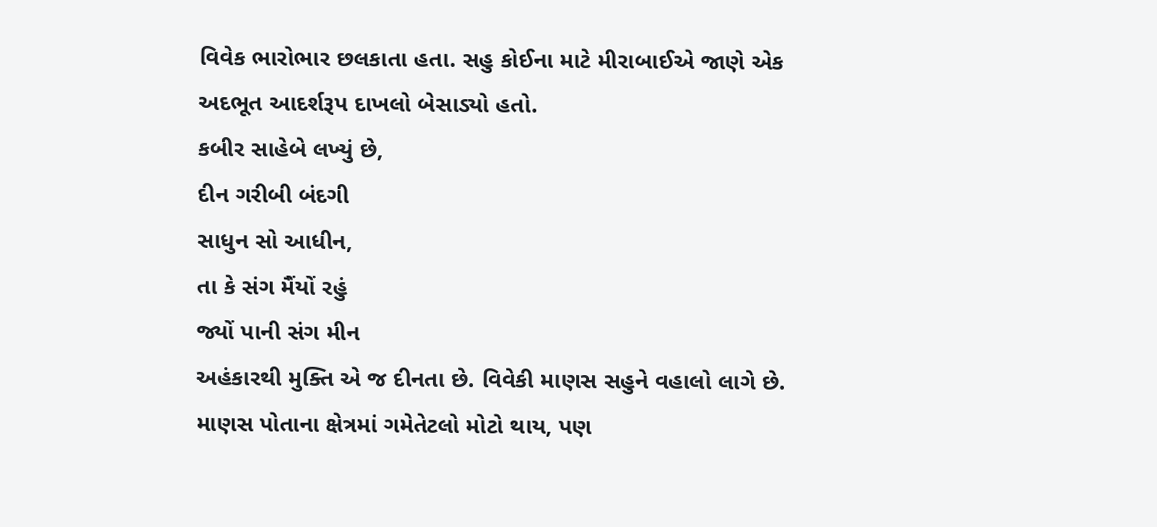વિવેક ભારોભાર છલકાતા હતા. સહુ કોઈના માટે મીરાબાઈએ જાણે એક અદભૂત આદર્શરૂપ દાખલો બેસાડ્યો હતો.
કબીર સાહેબે લખ્યું છે,
દીન ગરીબી બંદગી
સાધુન સો આધીન,
તા કે સંગ મૈંયોં રહું
જ્યોં પાની સંગ મીન
અહંકારથી મુક્તિ એ જ દીનતા છે. વિવેકી માણસ સહુને વહાલો લાગે છે.
માણસ પોતાના ક્ષેત્રમાં ગમેતેટલો મોટો થાય, પણ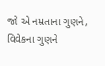જો એ નમ્રતાના ગુણને, વિવેકના ગુણને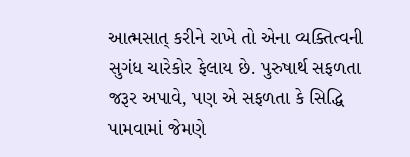આત્મસાત્ કરીને રાખે તો એના વ્યક્તિત્વની સુગંધ ચારેકોર ફેલાય છે. પુરુષાર્થ સફળતા જરૂર અપાવે, પણ એ સફળતા કે સિદ્ધિ પામવામાં જેમણે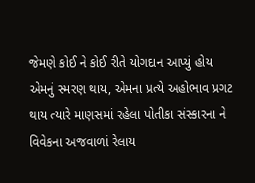જેમણે કોઈ ને કોઈ રીતે યોગદાન આપ્યું હોય એમનું સ્મરણ થાય, એમના પ્રત્યે અહોભાવ પ્રગટ થાય ત્યારે માણસમાં રહેલા પોતીકા સંસ્કારના ને વિવેકના અજવાળાં રેલાય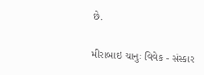છે.

મીરાબાઇ ચાનુઃ વિવેક - સંસ્કાર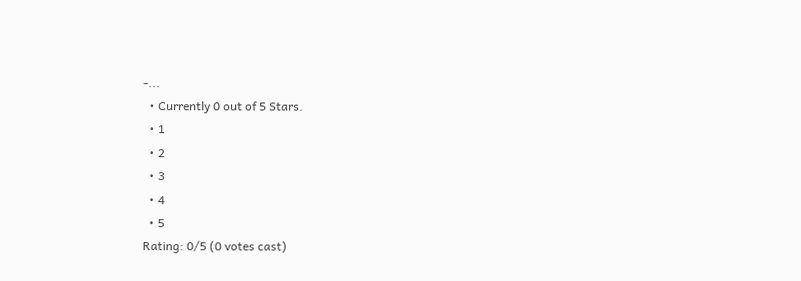-...
  • Currently 0 out of 5 Stars.
  • 1
  • 2
  • 3
  • 4
  • 5
Rating: 0/5 (0 votes cast)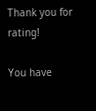Thank you for rating!

You have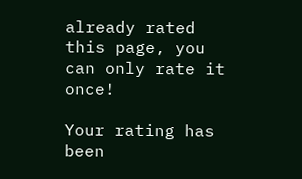already rated this page, you can only rate it once!

Your rating has been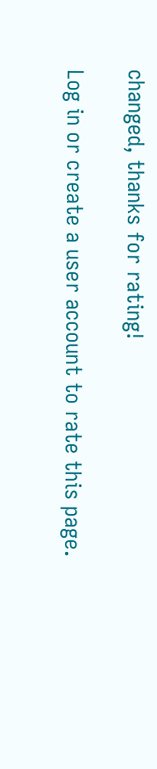changed, thanks for rating!

Log in or create a user account to rate this page.